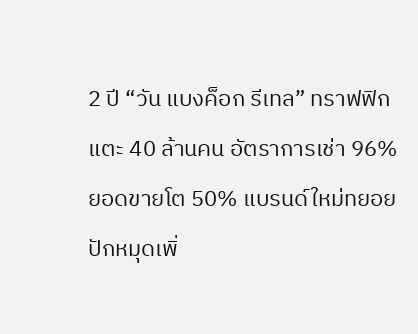2 ปี “วัน แบงค็อก รีเทล” ทราฟฟิกแตะ 40 ล้านคน อัตราการเช่า 96% ยอดขายโต 50% แบรนด์ใหม่ทยอยปักหมุดเพิ่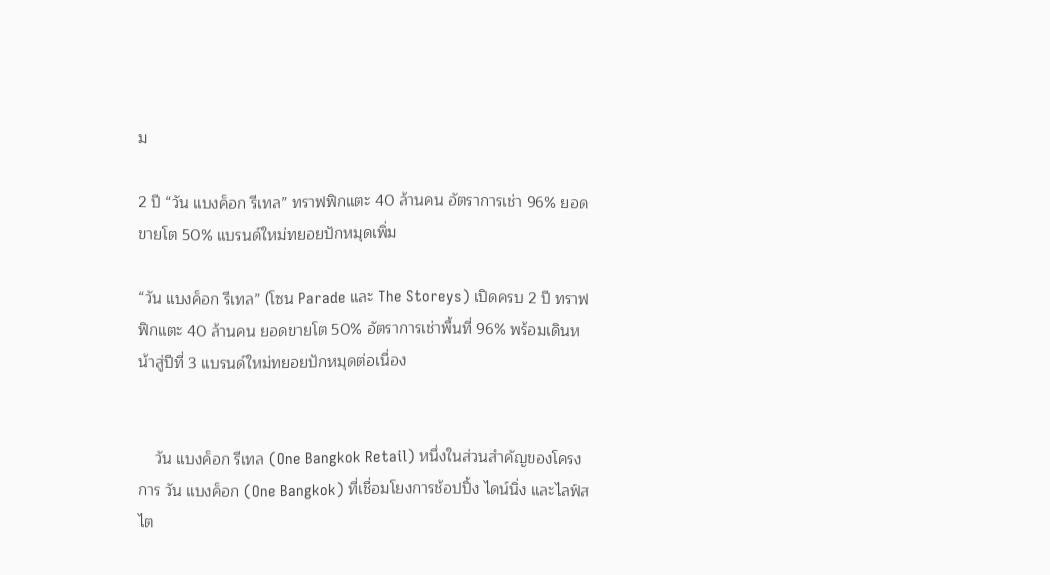ม

2 ปี “วัน แบงค็อก รีเทล” ทราฟฟิกแตะ 40 ล้านคน อัตราการเช่า 96% ยอดขายโต 50% แบรนด์ใหม่ทยอยปักหมุดเพิ่ม

“วัน แบงค็อก รีเทล” (โซน Parade และ The Storeys) เปิดครบ 2 ปี ทราฟฟิกแตะ 40 ล้านคน ยอดขายโต 50% อัตราการเช่าพื้นที่ 96% พร้อมเดินหน้าสู่ปีที่ 3 แบรนด์ใหม่ทยอยปักหมุดต่อเนื่อง


    วัน แบงค็อก รีเทล (One Bangkok Retail) หนึ่งในส่วนสำคัญของโครงการ วัน แบงค็อก (One Bangkok) ที่เชื่อมโยงการช้อปปิ้ง ไดน์นิ่ง และไลฟ์สไต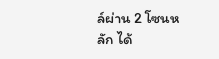ล์ผ่าน 2 โซนหลัก ได้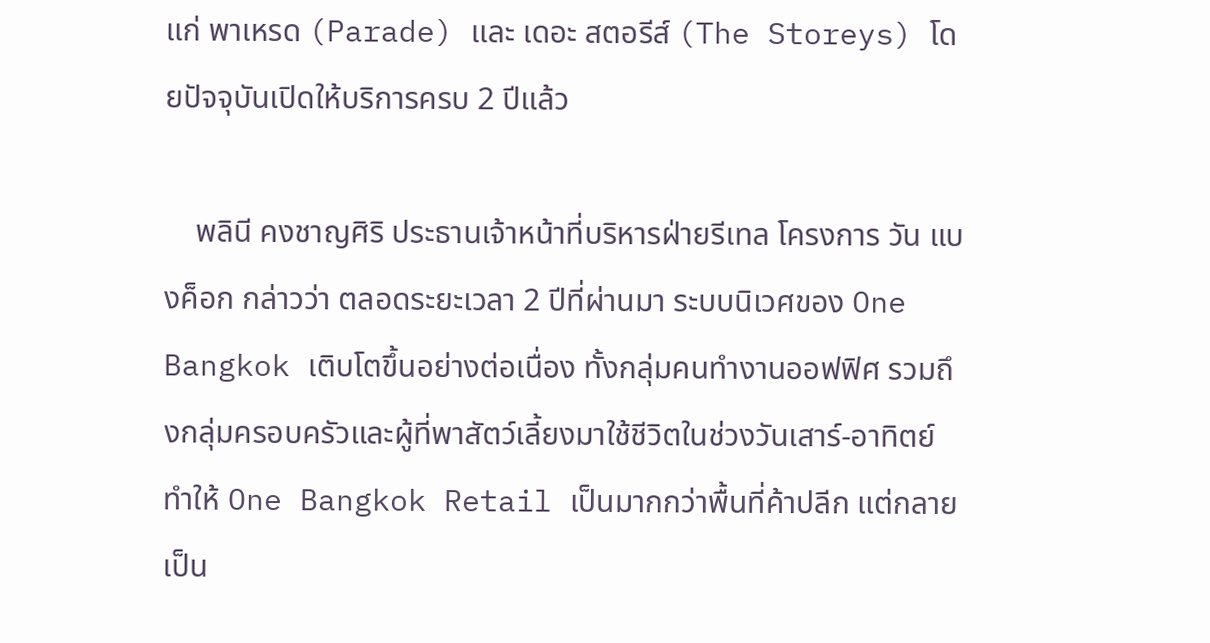แก่ พาเหรด (Parade) และ เดอะ สตอรีส์ (The Storeys) โดยปัจจุบันเปิดให้บริการครบ 2 ปีแล้ว

    พลินี คงชาญศิริ ประธานเจ้าหน้าที่บริหารฝ่ายรีเทล โครงการ วัน แบงค็อก กล่าวว่า ตลอดระยะเวลา 2 ปีที่ผ่านมา ระบบนิเวศของ One Bangkok เติบโตขึ้นอย่างต่อเนื่อง ทั้งกลุ่มคนทำงานออฟฟิศ รวมถึงกลุ่มครอบครัวและผู้ที่พาสัตว์เลี้ยงมาใช้ชีวิตในช่วงวันเสาร์-อาทิตย์ ทำให้ One Bangkok Retail เป็นมากกว่าพื้นที่ค้าปลีก แต่กลายเป็น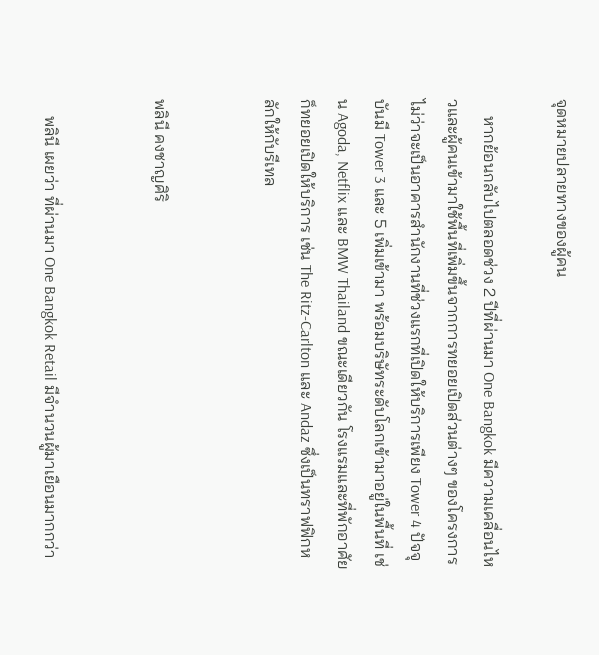จุดหมายปลายทางของผู้คน

    หากย้อนกลับไปตลอดช่วง 2 ปีที่ผ่านมา One Bangkok มีความเคลื่อนไหวและผู้คนเข้ามาใช้พื้นที่เพิ่มขึ้นจากการทยอยเปิดส่วนต่างๆ ของโครงการ ไม่ว่าจะเป็นอาคารสำนักงานที่ช่วงแรกที่เปิดให้บริการเพียง Tower 4 ปัจจุบันมี Tower 3 และ 5 เพิ่มเข้ามา พร้อมบริษัทระดับโลกเข้ามาอยู่ในพื้นที่ เช่น Agoda, Netflix และ BMW Thailand ขณะเดียวกัน โรงแรมและที่พักอาศัยก็ทยอยเปิดให้บริการ เช่น The Ritz-Carlton และ Andaz ซึ่งเป็นทราฟฟิกหลักให้กับรีเทล


พลินี คงชาญศิริ


    พลินี เผยว่า ที่ผ่านมา One Bangkok Retail มีจำนวนผู้มาเยือนมากกว่า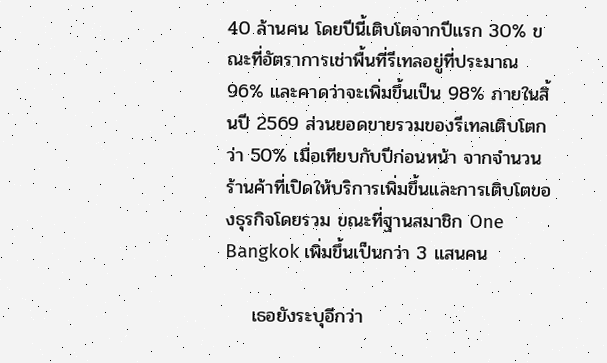40 ล้านคน โดยปีนี้เติบโตจากปีแรก 30% ขณะที่อัตราการเช่าพื้นที่รีเทลอยู่ที่ประมาณ 96% และคาดว่าจะเพิ่มขึ้นเป็น 98% ภายในสิ้นปี 2569 ส่วนยอดขายรวมของรีเทลเติบโตกว่า 50% เมื่อเทียบกับปีก่อนหน้า จากจำนวนร้านค้าที่เปิดให้บริการเพิ่มขึ้นและการเติบโตของธุรกิจโดยรวม ขณะที่ฐานสมาชิก One Bangkok เพิ่มขึ้นเป็นกว่า 3 แสนคน

    เธอยังระบุอีกว่า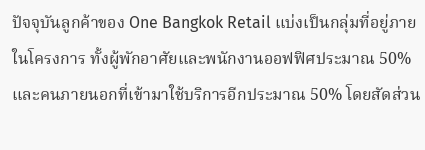ปัจจุบันลูกค้าของ One Bangkok Retail แบ่งเป็นกลุ่มที่อยู่ภายในโครงการ ทั้งผู้พักอาศัยและพนักงานออฟฟิศประมาณ 50% และคนภายนอกที่เข้ามาใช้บริการอีกประมาณ 50% โดยสัดส่วน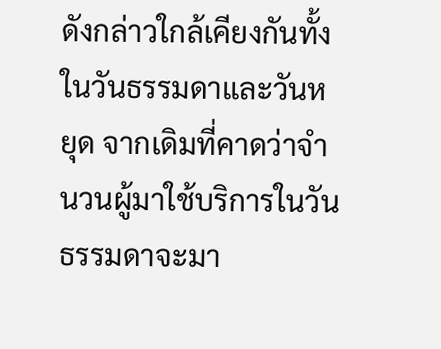ดังกล่าวใกล้เคียงกันทั้งในวันธรรมดาและวันหยุด จากเดิมที่คาดว่าจำนวนผู้มาใช้บริการในวันธรรมดาจะมา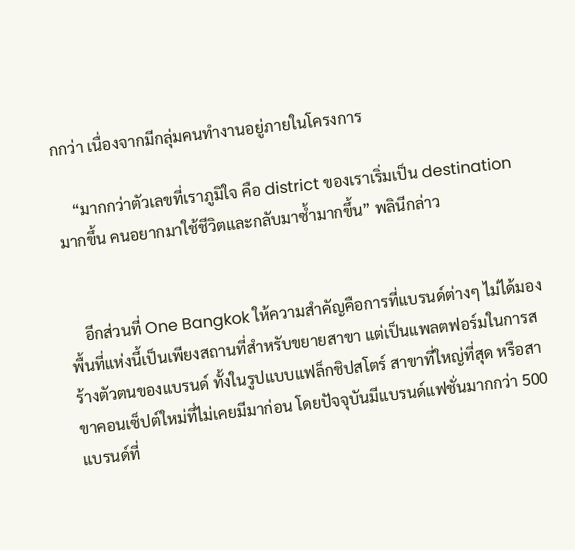กกว่า เนื่องจากมีกลุ่มคนทำงานอยู่ภายในโครงการ

    “มากกว่าตัวเลขที่เราภูมิใจ คือ district ของเราเริ่มเป็น destination มากขึ้น คนอยากมาใช้ชีวิตและกลับมาซ้ำมากขึ้น” พลินีกล่าว


    อีกส่วนที่ One Bangkok ให้ความสำคัญคือการที่แบรนด์ต่างๆ ไม่ได้มองพื้นที่แห่งนี้เป็นเพียงสถานที่สำหรับขยายสาขา แต่เป็นแพลตฟอร์มในการสร้างตัวตนของแบรนด์ ทั้งในรูปแบบแฟล็กชิปสโตร์ สาขาที่ใหญ่ที่สุด หรือสาขาคอนเซ็ปต์ใหม่ที่ไม่เคยมีมาก่อน โดยปัจจุบันมีแบรนด์แฟชั่นมากกว่า 500 แบรนด์ที่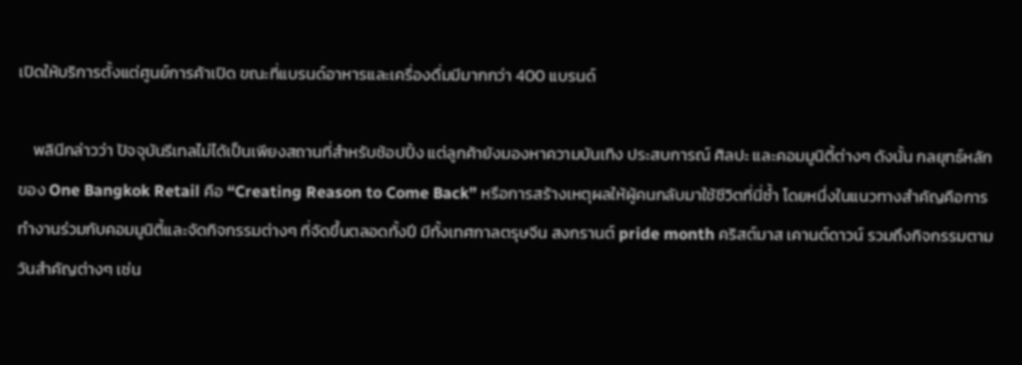เปิดให้บริการตั้งแต่ศูนย์การค้าเปิด ขณะที่แบรนด์อาหารและเครื่องดื่มมีมากกว่า 400 แบรนด์

    พลินีกล่าวว่า ปัจจุบันรีเทลไม่ได้เป็นเพียงสถานที่สำหรับช้อปปิ้ง แต่ลูกค้ายังมองหาความบันเทิง ประสบการณ์ ศิลปะ และคอมมูนิตี้ต่างๆ ดังนั้น กลยุทธ์หลักของ One Bangkok Retail คือ “Creating Reason to Come Back” หรือการสร้างเหตุผลให้ผู้คนกลับมาใช้ชีวิตที่นี่ซ้ำ โดยหนึ่งในแนวทางสำคัญคือการทำงานร่วมกับคอมมูนิตี้และจัดกิจกรรมต่างๆ ที่จัดขึ้นตลอดทั้งปี มีทั้งเทศกาลตรุษจีน สงกรานต์ pride month คริสต์มาส เคานต์ดาวน์ รวมถึงกิจกรรมตามวันสำคัญต่างๆ เช่น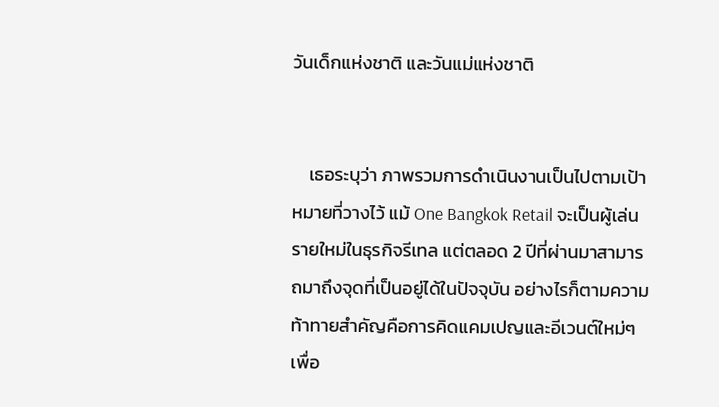วันเด็กแห่งชาติ และวันแม่แห่งชาติ


    เธอระบุว่า ภาพรวมการดำเนินงานเป็นไปตามเป้าหมายที่วางไว้ แม้ One Bangkok Retail จะเป็นผู้เล่นรายใหม่ในธุรกิจรีเทล แต่ตลอด 2 ปีที่ผ่านมาสามารถมาถึงจุดที่เป็นอยู่ได้ในปัจจุบัน อย่างไรก็ตามความท้าทายสำคัญคือการคิดแคมเปญและอีเวนต์ใหม่ๆ เพื่อ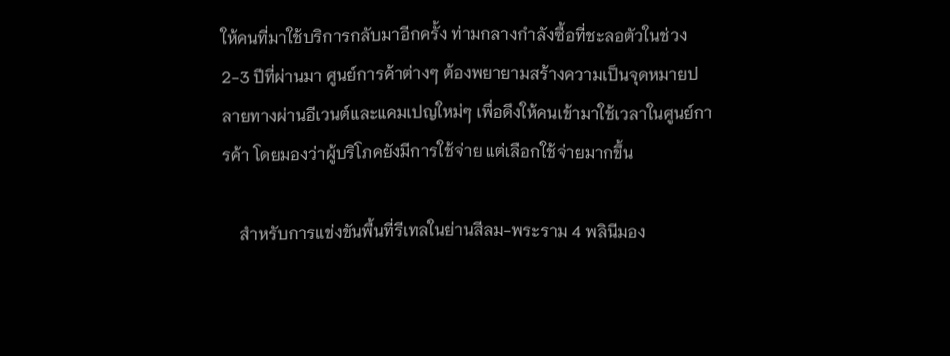ให้คนที่มาใช้บริการกลับมาอีกครั้ง ท่ามกลางกำลังซื้อที่ชะลอตัวในช่วง 2-3 ปีที่ผ่านมา ศูนย์การค้าต่างๆ ต้องพยายามสร้างความเป็นจุดหมายปลายทางผ่านอีเวนต์และแคมเปญใหม่ๆ เพื่อดึงให้คนเข้ามาใช้เวลาในศูนย์การค้า โดยมองว่าผู้บริโภคยังมีการใช้จ่าย แต่เลือกใช้จ่ายมากขึ้น

    สำหรับการแข่งขันพื้นที่รีเทลในย่านสีลม-พระราม 4 พลินีมอง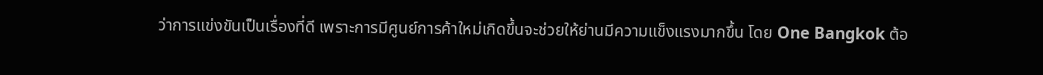ว่าการแข่งขันเป็นเรื่องที่ดี เพราะการมีศูนย์การค้าใหม่เกิดขึ้นจะช่วยให้ย่านมีความแข็งแรงมากขึ้น โดย One Bangkok ต้อ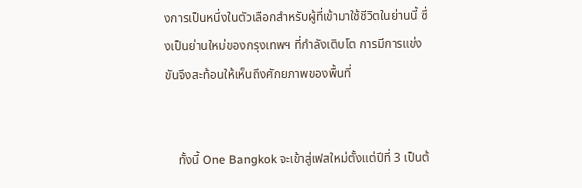งการเป็นหนึ่งในตัวเลือกสำหรับผู้ที่เข้ามาใช้ชีวิตในย่านนี้ ซึ่งเป็นย่านใหม่ของกรุงเทพฯ ที่กำลังเติบโต การมีการแข่งขันจึงสะท้อนให้เห็นถึงศักยภาพของพื้นที่


    ทั้งนี้ One Bangkok จะเข้าสู่เฟสใหม่ตั้งแต่ปีที่ 3 เป็นต้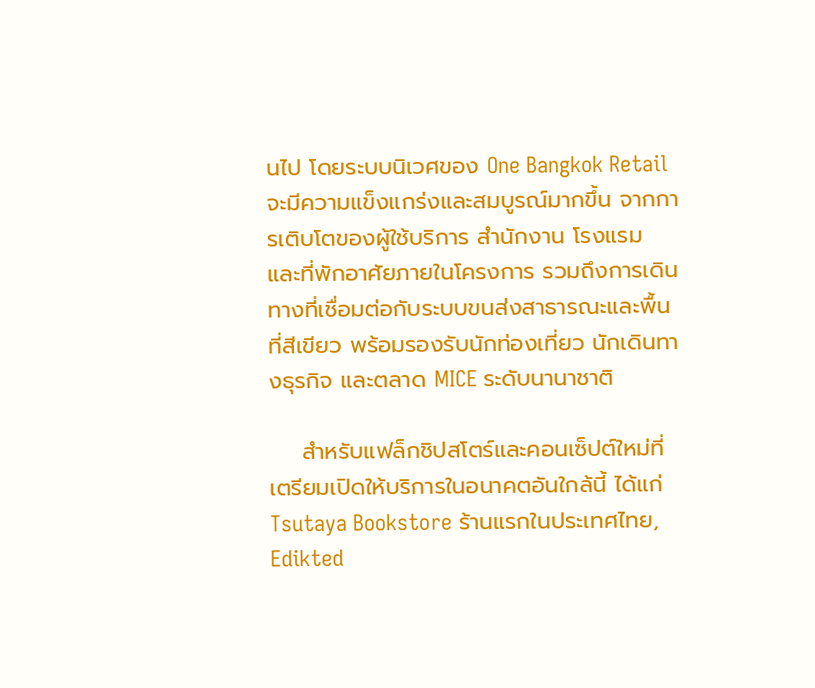นไป โดยระบบนิเวศของ One Bangkok Retail จะมีความแข็งแกร่งและสมบูรณ์มากขึ้น จากการเติบโตของผู้ใช้บริการ สำนักงาน โรงแรม และที่พักอาศัยภายในโครงการ รวมถึงการเดินทางที่เชื่อมต่อกับระบบขนส่งสาธารณะและพื้นที่สีเขียว พร้อมรองรับนักท่องเที่ยว นักเดินทางธุรกิจ และตลาด MICE ระดับนานาชาติ

    สำหรับแฟล็กชิปสโตร์และคอนเซ็ปต์ใหม่ที่เตรียมเปิดให้บริการในอนาคตอันใกล้นี้ ได้แก่ Tsutaya Bookstore ร้านแรกในประเทศไทย, Edikted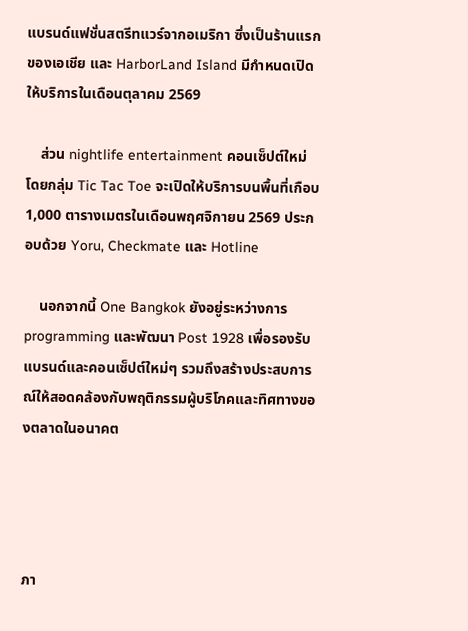แบรนด์แฟชั่นสตรีทแวร์จากอเมริกา ซึ่งเป็นร้านแรกของเอเชีย และ HarborLand Island มีกำหนดเปิดให้บริการในเดือนตุลาคม 2569

    ส่วน nightlife entertainment คอนเซ็ปต์ใหม่โดยกลุ่ม Tic Tac Toe จะเปิดให้บริการบนพื้นที่เกือบ 1,000 ตารางเมตรในเดือนพฤศจิกายน 2569 ประกอบด้วย Yoru, Checkmate และ Hotline

    นอกจากนี้ One Bangkok ยังอยู่ระหว่างการ programming และพัฒนา Post 1928 เพื่อรองรับแบรนด์และคอนเซ็ปต์ใหม่ๆ รวมถึงสร้างประสบการณ์ให้สอดคล้องกับพฤติกรรมผู้บริโภคและทิศทางของตลาดในอนาคต




ภา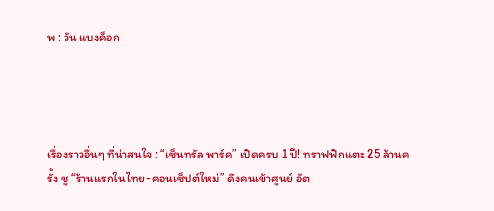พ : วัน แบงค็อก




เรื่องราวอื่นๆ ที่น่าสนใจ : “เซ็นทรัล พาร์ค” เปิดครบ 1 ปี! ทราฟฟิกแตะ 25 ล้านครั้ง ชู “ร้านแรกในไทย-คอนเซ็ปต์ใหม่” ดึงคนเข้าศูนย์ อัต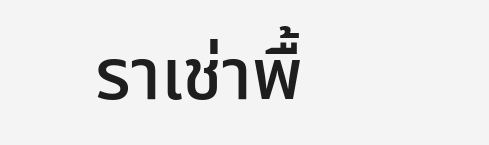ราเช่าพื้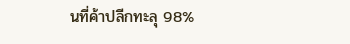นที่ค้าปลีกทะลุ 98%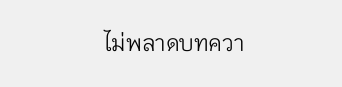ไม่พลาดบทควา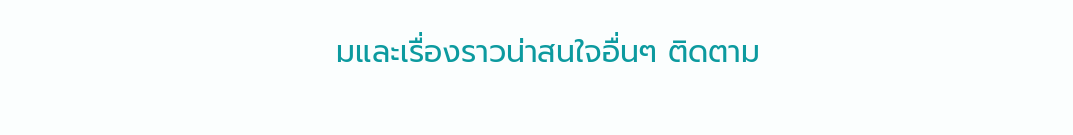มและเรื่องราวน่าสนใจอื่นๆ ติดตาม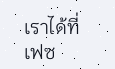เราได้ที่เฟซ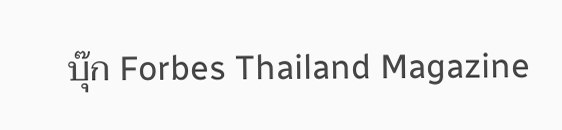บุ๊ก Forbes Thailand Magazine